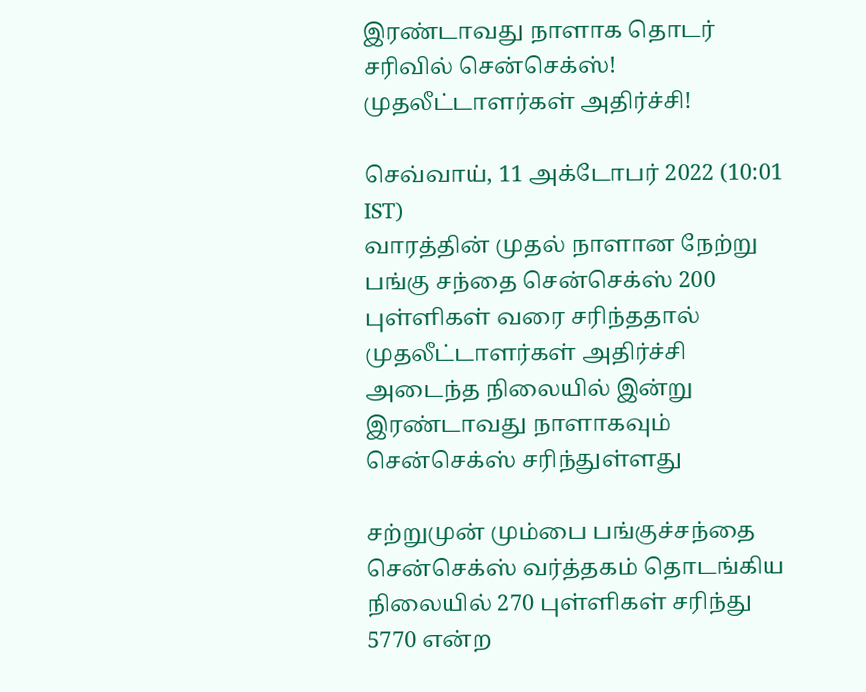இரண்டாவது நாளாக தொடர் சரிவில் சென்செக்ஸ்! முதலீட்டாளர்கள் அதிர்ச்சி!

செவ்வாய், 11 அக்டோபர் 2022 (10:01 IST)
வாரத்தின் முதல் நாளான நேற்று பங்கு சந்தை சென்செக்ஸ் 200 புள்ளிகள் வரை சரிந்ததால் முதலீட்டாளர்கள் அதிர்ச்சி அடைந்த நிலையில் இன்று இரண்டாவது நாளாகவும் சென்செக்ஸ் சரிந்துள்ளது

சற்றுமுன் மும்பை பங்குச்சந்தை சென்செக்ஸ் வர்த்தகம் தொடங்கிய நிலையில் 270 புள்ளிகள் சரிந்து 5770 என்ற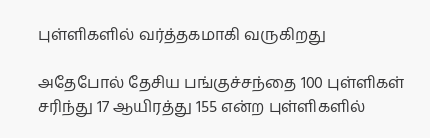புள்ளிகளில் வர்த்தகமாகி வருகிறது

அதேபோல் தேசிய பங்குச்சந்தை 100 புள்ளிகள் சரிந்து 17 ஆயிரத்து 155 என்ற புள்ளிகளில்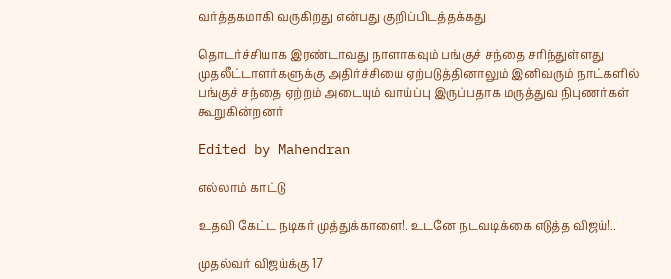வர்த்தகமாகி வருகிறது என்பது குறிப்பிடத்தக்கது

தொடர்ச்சியாக இரண்டாவது நாளாகவும் பங்குச் சந்தை சரிந்துள்ளது முதலீட்டாளர்களுக்கு அதிர்ச்சியை ஏற்படுத்தினாலும் இனிவரும் நாட்களில் பங்குச் சந்தை ஏற்றம் அடையும் வாய்ப்பு இருப்பதாக மருத்துவ நிபுணர்கள் கூறுகின்றனர்

Edited by Mahendran

எல்லாம் காட்டு

உதவி கேட்ட நடிகர் முத்துக்காளை!. உடனே நடவடிக்கை எடுத்த விஜய்!..

முதல்வர் விஜய்க்கு 17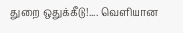துறை ஒதுக்கீடு!.... வெளியான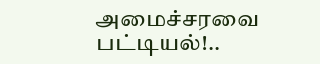அமைச்சரவை பட்டியல்!..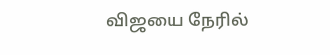விஜயை நேரில்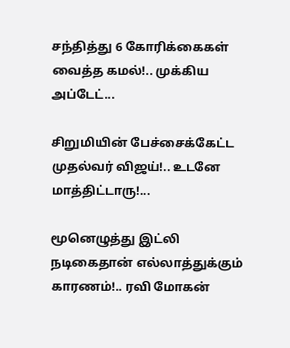சந்தித்து 6 கோரிக்கைகள் வைத்த கமல்!.. முக்கிய அப்டேட்...

சிறுமியின் பேச்சைக்கேட்ட முதல்வர் விஜய்!.. உடனே மாத்திட்டாரு!...

மூனெழுத்து இட்லி நடிகைதான் எல்லாத்துக்கும் காரணம்!.. ரவி மோகன்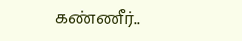கண்ணீர்..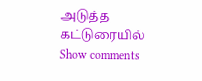அடுத்த கட்டுரையில்
Show comments